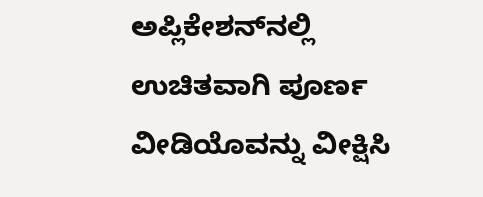ಅಪ್ಲಿಕೇಶನ್‌ನಲ್ಲಿ ಉಚಿತವಾಗಿ ಪೂರ್ಣ ವೀಡಿಯೊವನ್ನು ವೀಕ್ಷಿಸಿ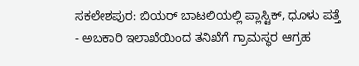ಸಕಲೇಶಪುರ: ಬಿಯರ್ ಬಾಟಲಿಯಲ್ಲಿ ಪ್ಲಾಸ್ಟಿಕ್, ಧೂಳು ಪತ್ತೆ - ಅಬಕಾರಿ ಇಲಾಖೆಯಿಂದ ತನಿಖೆಗೆ ಗ್ರಾಮಸ್ಥರ ಆಗ್ರಹ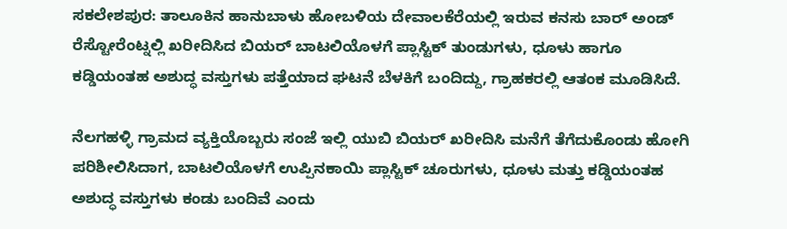ಸಕಲೇಶಪುರ: ತಾಲೂಕಿನ ಹಾನುಬಾಳು ಹೋಬಳಿಯ ದೇವಾಲಕೆರೆಯಲ್ಲಿ ಇರುವ ಕನಸು ಬಾರ್ ಅಂಡ್ ರೆಸ್ಟೋರೆಂಟ್ನಲ್ಲಿ ಖರೀದಿಸಿದ ಬಿಯರ್ ಬಾಟಲಿಯೊಳಗೆ ಪ್ಲಾಸ್ಟಿಕ್ ತುಂಡುಗಳು, ಧೂಳು ಹಾಗೂ ಕಡ್ಡಿಯಂತಹ ಅಶುದ್ಧ ವಸ್ತುಗಳು ಪತ್ತೆಯಾದ ಘಟನೆ ಬೆಳಕಿಗೆ ಬಂದಿದ್ದು, ಗ್ರಾಹಕರಲ್ಲಿ ಆತಂಕ ಮೂಡಿಸಿದೆ.

ನೆಲಗಹಳ್ಳಿ ಗ್ರಾಮದ ವ್ಯಕ್ತಿಯೊಬ್ಬರು ಸಂಜೆ ಇಲ್ಲಿ ಯುಬಿ ಬಿಯರ್ ಖರೀದಿಸಿ ಮನೆಗೆ ತೆಗೆದುಕೊಂಡು ಹೋಗಿ ಪರಿಶೀಲಿಸಿದಾಗ, ಬಾಟಲಿಯೊಳಗೆ ಉಪ್ಪಿನಕಾಯಿ ಪ್ಲಾಸ್ಟಿಕ್ ಚೂರುಗಳು, ಧೂಳು ಮತ್ತು ಕಡ್ಡಿಯಂತಹ ಅಶುದ್ಧ ವಸ್ತುಗಳು ಕಂಡು ಬಂದಿವೆ ಎಂದು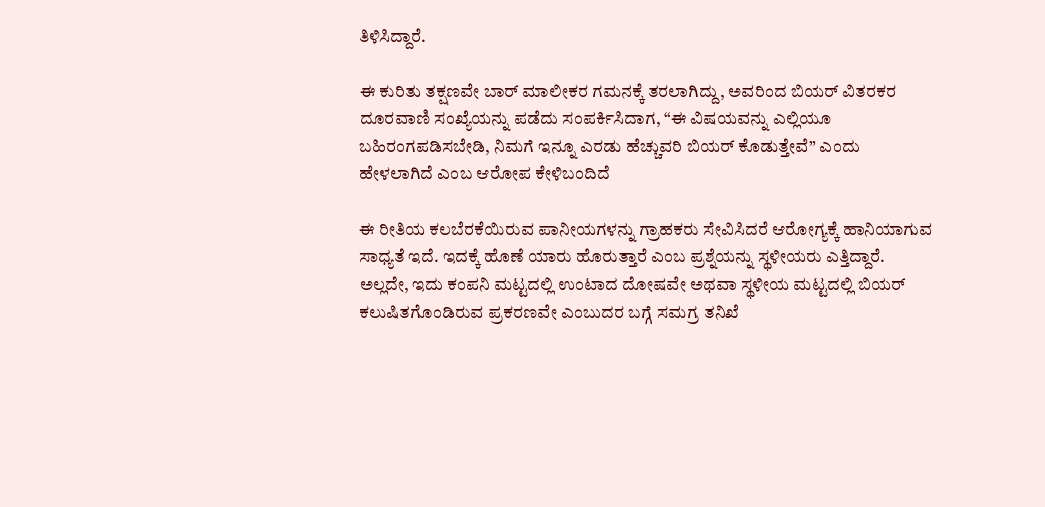ತಿಳಿಸಿದ್ದಾರೆ.

ಈ ಕುರಿತು ತಕ್ಷಣವೇ ಬಾರ್ ಮಾಲೀಕರ ಗಮನಕ್ಕೆ ತರಲಾಗಿದ್ದು, ಅವರಿಂದ ಬಿಯರ್ ವಿತರಕರ ದೂರವಾಣಿ ಸಂಖ್ಯೆಯನ್ನು ಪಡೆದು ಸಂಪರ್ಕಿಸಿದಾಗ, “ಈ ವಿಷಯವನ್ನು ಎಲ್ಲಿಯೂ ಬಹಿರಂಗಪಡಿಸಬೇಡಿ, ನಿಮಗೆ ಇನ್ನೂ ಎರಡು ಹೆಚ್ಚುವರಿ ಬಿಯರ್ ಕೊಡುತ್ತೇವೆ” ಎಂದು ಹೇಳಲಾಗಿದೆ ಎಂಬ ಆರೋಪ ಕೇಳಿಬಂದಿದೆ

ಈ ರೀತಿಯ ಕಲಬೆರಕೆಯಿರುವ ಪಾನೀಯಗಳನ್ನು ಗ್ರಾಹಕರು ಸೇವಿಸಿದರೆ ಆರೋಗ್ಯಕ್ಕೆ ಹಾನಿಯಾಗುವ ಸಾಧ್ಯತೆ ಇದೆ. ಇದಕ್ಕೆ ಹೊಣೆ ಯಾರು ಹೊರುತ್ತಾರೆ ಎಂಬ ಪ್ರಶ್ನೆಯನ್ನು ಸ್ಥಳೀಯರು ಎತ್ತಿದ್ದಾರೆ. ಅಲ್ಲದೇ, ಇದು ಕಂಪನಿ ಮಟ್ಟದಲ್ಲಿ ಉಂಟಾದ ದೋಷವೇ ಅಥವಾ ಸ್ಥಳೀಯ ಮಟ್ಟದಲ್ಲಿ ಬಿಯರ್ ಕಲುಷಿತಗೊಂಡಿರುವ ಪ್ರಕರಣವೇ ಎಂಬುದರ ಬಗ್ಗೆ ಸಮಗ್ರ ತನಿಖೆ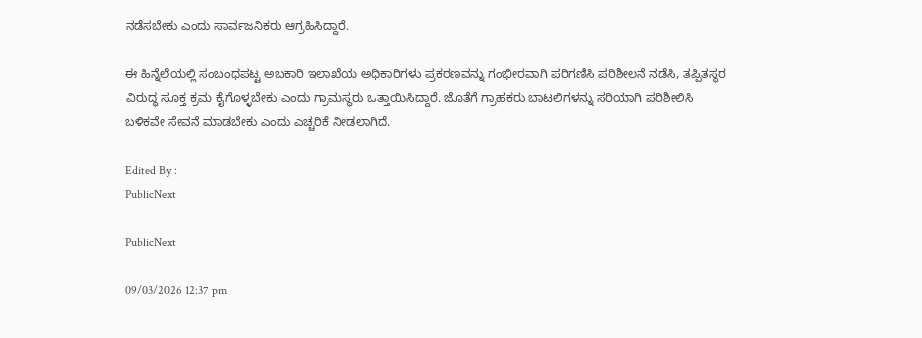ನಡೆಸಬೇಕು ಎಂದು ಸಾರ್ವಜನಿಕರು ಆಗ್ರಹಿಸಿದ್ದಾರೆ.

ಈ ಹಿನ್ನೆಲೆಯಲ್ಲಿ ಸಂಬಂಧಪಟ್ಟ ಅಬಕಾರಿ ಇಲಾಖೆಯ ಅಧಿಕಾರಿಗಳು ಪ್ರಕರಣವನ್ನು ಗಂಭೀರವಾಗಿ ಪರಿಗಣಿಸಿ ಪರಿಶೀಲನೆ ನಡೆಸಿ, ತಪ್ಪಿತಸ್ಥರ ವಿರುದ್ಧ ಸೂಕ್ತ ಕ್ರಮ ಕೈಗೊಳ್ಳಬೇಕು ಎಂದು ಗ್ರಾಮಸ್ಥರು ಒತ್ತಾಯಿಸಿದ್ದಾರೆ. ಜೊತೆಗೆ ಗ್ರಾಹಕರು ಬಾಟಲಿಗಳನ್ನು ಸರಿಯಾಗಿ ಪರಿಶೀಲಿಸಿ ಬಳಿಕವೇ ಸೇವನೆ ಮಾಡಬೇಕು ಎಂದು ಎಚ್ಚರಿಕೆ ನೀಡಲಾಗಿದೆ.

Edited By :
PublicNext

PublicNext

09/03/2026 12:37 pm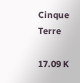Cinque Terre

17.09 K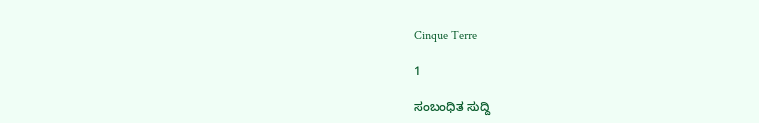Cinque Terre

1

ಸಂಬಂಧಿತ ಸುದ್ದಿ